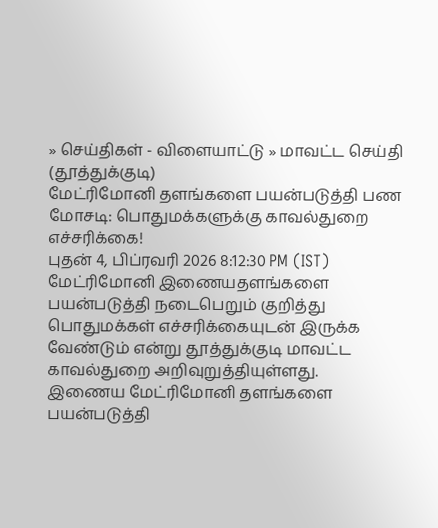» செய்திகள் - விளையாட்டு » மாவட்ட செய்தி (தூத்துக்குடி)
மேட்ரிமோனி தளங்களை பயன்படுத்தி பண மோசடி: பொதுமக்களுக்கு காவல்துறை எச்சரிக்கை!
புதன் 4, பிப்ரவரி 2026 8:12:30 PM (IST)
மேட்ரிமோனி இணையதளங்களை பயன்படுத்தி நடைபெறும் குறித்து பொதுமக்கள் எச்சரிக்கையுடன் இருக்க வேண்டும் என்று தூத்துக்குடி மாவட்ட காவல்துறை அறிவுறுத்தியுள்ளது.
இணைய மேட்ரிமோனி தளங்களை பயன்படுத்தி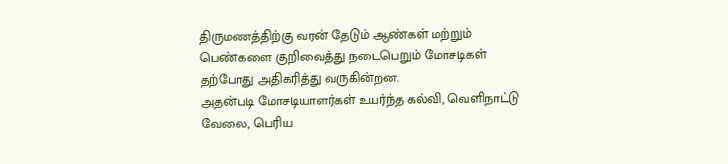திருமணத்திற்கு வரன் தேடும் ஆண்கள் மற்றும் பெண்களை குறிவைத்து நடைபெறும் மோசடிகள் தற்போது அதிகரித்து வருகின்றன.
அதன்படி மோசடியாளர்கள் உயர்ந்த கல்வி, வெளிநாட்டு வேலை, பெரிய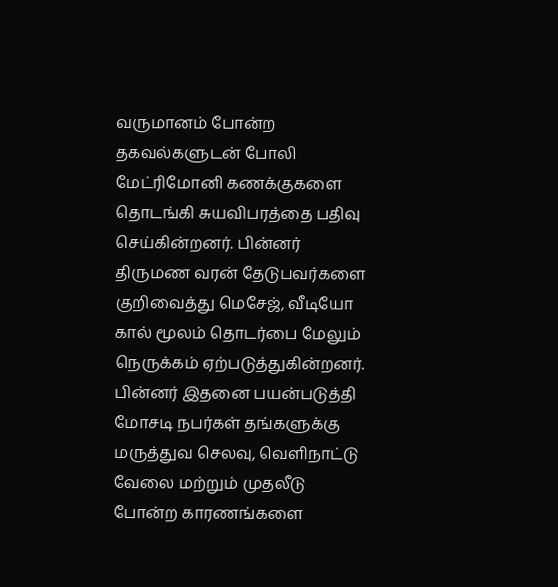வருமானம் போன்ற தகவல்களுடன் போலி மேட்ரிமோனி கணக்குகளை தொடங்கி சுயவிபரத்தை பதிவு செய்கின்றனர். பின்னர் திருமண வரன் தேடுபவர்களை குறிவைத்து மெசேஜ், வீடியோ கால் மூலம் தொடர்பை மேலும் நெருக்கம் ஏற்படுத்துகின்றனர். பின்னர் இதனை பயன்படுத்தி மோசடி நபர்கள் தங்களுக்கு மருத்துவ செலவு, வெளிநாட்டு வேலை மற்றும் முதலீடு போன்ற காரணங்களை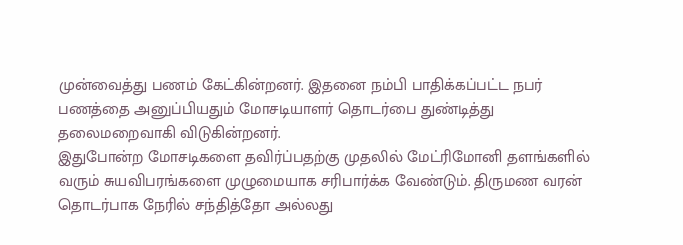முன்வைத்து பணம் கேட்கின்றனர். இதனை நம்பி பாதிக்கப்பட்ட நபர் பணத்தை அனுப்பியதும் மோசடியாளர் தொடர்பை துண்டித்து தலைமறைவாகி விடுகின்றனர்.
இதுபோன்ற மோசடிகளை தவிர்ப்பதற்கு முதலில் மேட்ரிமோனி தளங்களில் வரும் சுயவிபரங்களை முழுமையாக சரிபார்க்க வேண்டும். திருமண வரன் தொடர்பாக நேரில் சந்தித்தோ அல்லது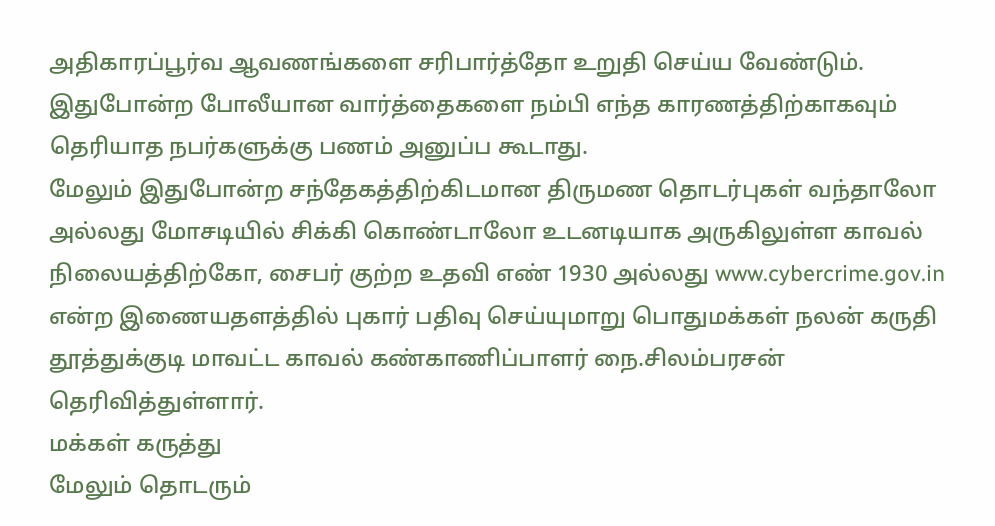அதிகாரப்பூர்வ ஆவணங்களை சரிபார்த்தோ உறுதி செய்ய வேண்டும். இதுபோன்ற போலீயான வார்த்தைகளை நம்பி எந்த காரணத்திற்காகவும் தெரியாத நபர்களுக்கு பணம் அனுப்ப கூடாது.
மேலும் இதுபோன்ற சந்தேகத்திற்கிடமான திருமண தொடர்புகள் வந்தாலோ அல்லது மோசடியில் சிக்கி கொண்டாலோ உடனடியாக அருகிலுள்ள காவல் நிலையத்திற்கோ, சைபர் குற்ற உதவி எண் 1930 அல்லது www.cybercrime.gov.in என்ற இணையதளத்தில் புகார் பதிவு செய்யுமாறு பொதுமக்கள் நலன் கருதி தூத்துக்குடி மாவட்ட காவல் கண்காணிப்பாளர் நை.சிலம்பரசன் தெரிவித்துள்ளார்.
மக்கள் கருத்து
மேலும் தொடரும்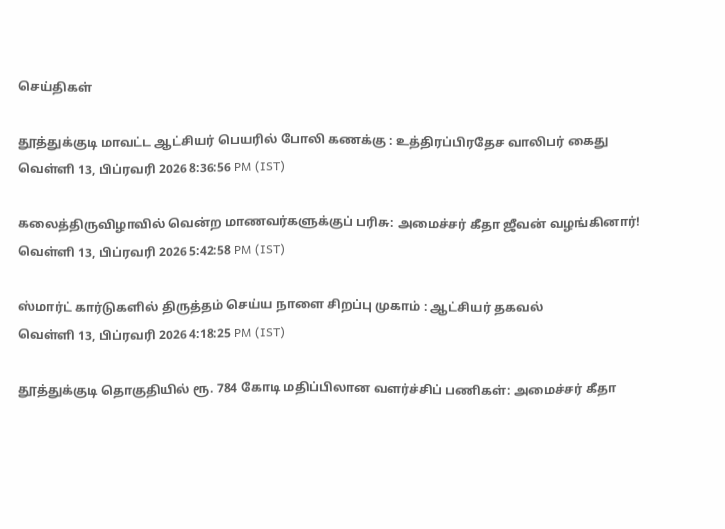செய்திகள்

தூத்துக்குடி மாவட்ட ஆட்சியர் பெயரில் போலி கணக்கு : உத்திரப்பிரதேச வாலிபர் கைது
வெள்ளி 13, பிப்ரவரி 2026 8:36:56 PM (IST)

கலைத்திருவிழாவில் வென்ற மாணவர்களுக்குப் பரிசு: அமைச்சர் கீதா ஜீவன் வழங்கினார்!
வெள்ளி 13, பிப்ரவரி 2026 5:42:58 PM (IST)

ஸ்மார்ட் கார்டுகளில் திருத்தம் செய்ய நாளை சிறப்பு முகாம் : ஆட்சியர் தகவல்
வெள்ளி 13, பிப்ரவரி 2026 4:18:25 PM (IST)

தூத்துக்குடி தொகுதியில் ரூ. 784 கோடி மதிப்பிலான வளர்ச்சிப் பணிகள்: அமைச்சர் கீதா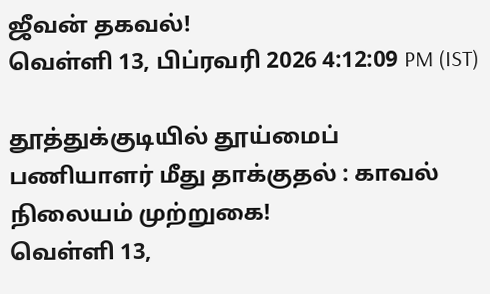ஜீவன் தகவல்!
வெள்ளி 13, பிப்ரவரி 2026 4:12:09 PM (IST)

தூத்துக்குடியில் தூய்மைப் பணியாளர் மீது தாக்குதல் : காவல் நிலையம் முற்றுகை!
வெள்ளி 13,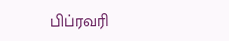பிப்ரவரி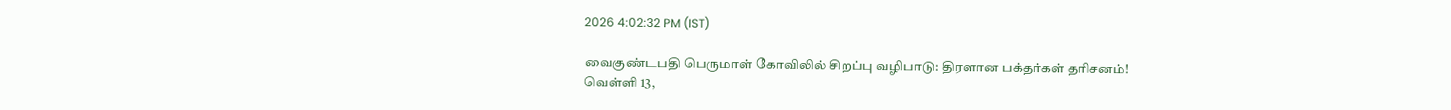2026 4:02:32 PM (IST)

வைகுண்டபதி பெருமாள் கோவிலில் சிறப்பு வழிபாடு: திரளான பக்தர்கள் தரிசனம்!
வெள்ளி 13,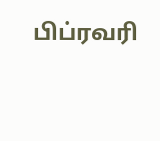பிப்ரவரி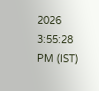2026 3:55:28 PM (IST)